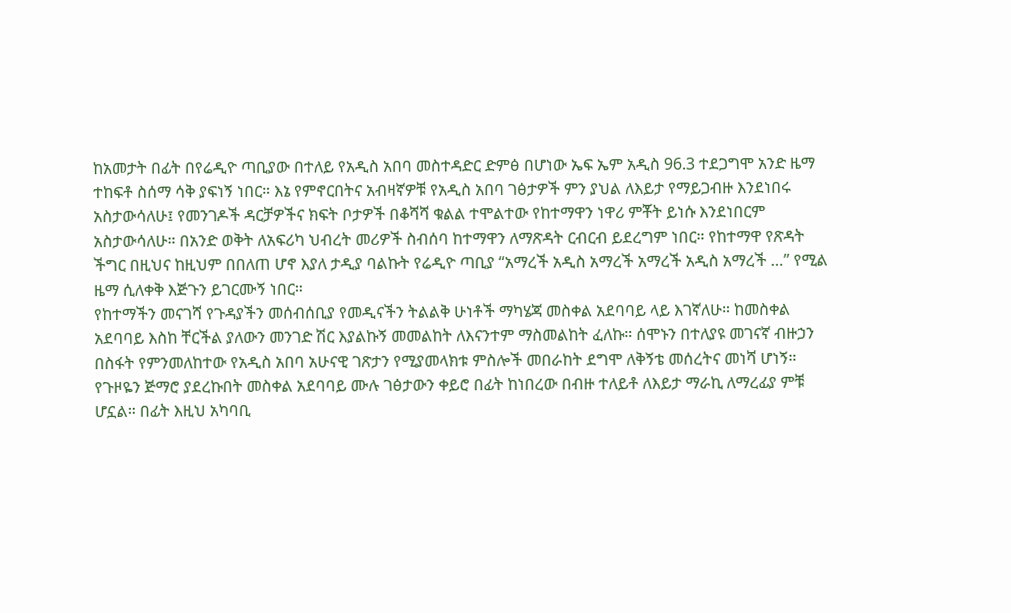ከአመታት በፊት በየሬዲዮ ጣቢያው በተለይ የአዲስ አበባ መስተዳድር ድምፅ በሆነው ኤፍ ኤም አዲስ 96.3 ተደጋግሞ አንድ ዜማ ተከፍቶ ስሰማ ሳቅ ያፍነኝ ነበር። እኔ የምኖርበትና አብዛኛዎቹ የአዲስ አበባ ገፅታዎች ምን ያህል ለእይታ የማይጋብዙ እንደነበሩ አስታውሳለሁ፤ የመንገዶች ዳርቻዎችና ክፍት ቦታዎች በቆሻሻ ቁልል ተሞልተው የከተማዋን ነዋሪ ምቾት ይነሱ እንደነበርም አስታውሳለሁ። በአንድ ወቅት ለአፍሪካ ህብረት መሪዎች ስብሰባ ከተማዋን ለማጽዳት ርብርብ ይደረግም ነበር። የከተማዋ የጽዳት ችግር በዚህና ከዚህም በበለጠ ሆኖ እያለ ታዲያ ባልኩት የሬዲዮ ጣቢያ “አማረች አዲስ አማረች አማረች አዲስ አማረች …” የሚል ዜማ ሲለቀቅ እጅጉን ይገርሙኝ ነበር።
የከተማችን መናገሻ የጉዳያችን መሰብሰቢያ የመዲናችን ትልልቅ ሁነቶች ማካሄጃ መስቀል አደባባይ ላይ እገኛለሁ። ከመስቀል አደባባይ እስከ ቸርችል ያለውን መንገድ ሽር እያልኩኝ መመልከት ለእናንተም ማስመልከት ፈለኩ። ሰሞኑን በተለያዩ መገናኛ ብዙኃን በስፋት የምንመለከተው የአዲስ አበባ አሁናዊ ገጽታን የሚያመላክቱ ምስሎች መበራከት ደግሞ ለቅኝቴ መሰረትና መነሻ ሆነኝ።
የጉዞዬን ጅማሮ ያደረኩበት መስቀል አደባባይ ሙሉ ገፅታውን ቀይሮ በፊት ከነበረው በብዙ ተለይቶ ለእይታ ማራኪ ለማረፊያ ምቹ ሆኗል። በፊት እዚህ አካባቢ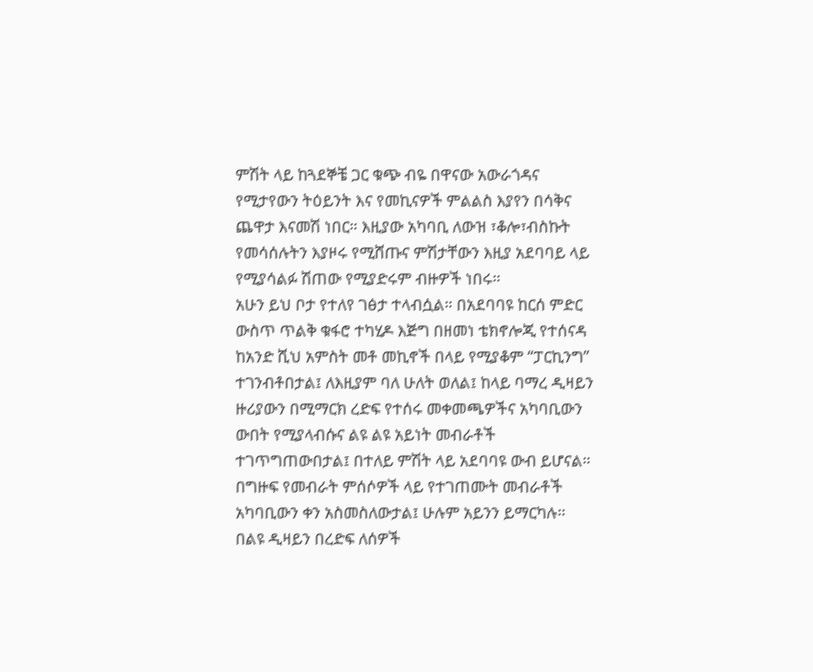ምሽት ላይ ከጓደኞቼ ጋር ቁጭ ብዬ በዋናው አውራጎዳና የሚታየውን ትዕይንት እና የመኪናዎች ምልልስ እያየን በሳቅና ጨዋታ እናመሽ ነበር። እዚያው አካባቢ ለውዝ ፣ቆሎ፣ብስኩት የመሳሰሉትን እያዞሩ የሚሸጡና ምሽታቸውን እዚያ አደባባይ ላይ የሚያሳልፉ ሽጠው የሚያድሩም ብዙዎች ነበሩ።
አሁን ይህ ቦታ የተለየ ገፅታ ተላብሷል። በአደባባዩ ከርሰ ምድር ውስጥ ጥልቅ ቁፋሮ ተካሂዶ እጅግ በዘመነ ቴክኖሎጂ የተሰናዳ ከአንድ ሺህ አምስት መቶ መኪኖች በላይ የሚያቆም “ፓርኪንግ” ተገንብቶበታል፤ ለእዚያም ባለ ሁለት ወለል፤ ከላይ ባማረ ዲዛይን ዙሪያውን በሚማርክ ረድፍ የተሰሩ መቀመጫዎችና አካባቢውን ውበት የሚያላብሱና ልዩ ልዩ አይነት መብራቶች ተገጥግጠውበታል፤ በተለይ ምሽት ላይ አደባባዩ ውብ ይሆናል። በግዙፍ የመብራት ምሰሶዎች ላይ የተገጠሙት መብራቶች አካባቢውን ቀን አስመስለውታል፤ ሁሉም አይንን ይማርካሉ።
በልዩ ዲዛይን በረድፍ ለሰዎች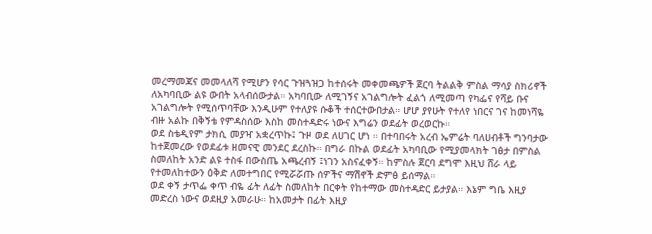መረማመጃና መመላለሻ የሚሆን የሳር ጉዝጓዝጋ ከተሰሩት መቀመጫዎች ጀርባ ትልልቅ ምስል ማሳያ ስክሪኖች ለአካባቢው ልዩ ውበት አላብሰውታል። አካባቢው ለሚገኝና አገልግሎት ፈልጎ ለሚመጣ የካፌና የሻይ ቡና አገልግሎት የሚሰጥባቸው እንዲሁም የተለያዩ ሱቆች ተሰርተውበታል። ሆሆ ያየሁት የተለየ ነበርና ገና ከመነሻዬ ብዙ አልኩ በቅኝቴ የምዳስሰው እስከ መስተዳድሩ ነውና እግሬን ወደፊት ወረወርኩ።
ወደ ስቴዲየም ታክሲ መያዣ አቋረጥኩ፤ ጉዞ ወደ ለሀገር ሆነ ። በተባበሩት አረብ ኤምሬት ባለሀብቶች ግንባታው ከተጀመረው የወደፊቱ ዘመናዊ መንደር ደረስኩ። በግራ በኩል ወደፊት አካባቢው የሚያመላክት ገፅታ በምስል ስመለከት አንድ ልዩ ተስፋ በውስጤ አጫረብኝ ፤ነገን አስናፈቀኝ። ከምስሉ ጀርባ ደግሞ እዚህ ሸራ ላይ የተመለከተውን ዕቅድ ለመተግበር የሚሯሯጡ ሰዎችና ማሽኖች ድምፅ ይሰማል።
ወደ ቀኝ ታጥፌ ቀጥ ብዬ ፊት ለፊት ስመለከት በርቀት የከተማው መስተዳድር ይታያል። እኔም ግቤ እዚያ መድረስ ነውና ወደዚያ አመራሁ። ከአመታት በፊት እዚያ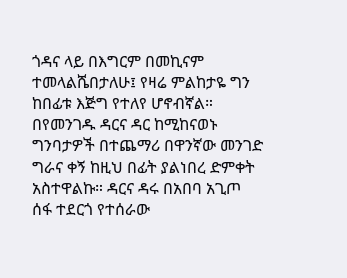ጎዳና ላይ በእግርም በመኪናም ተመላልሼበታለሁ፤ የዛሬ ምልከታዬ ግን ከበፊቱ እጅግ የተለየ ሆኖብኛል።
በየመንገዱ ዳርና ዳር ከሚከናወኑ ግንባታዎች በተጨማሪ በዋንኛው መንገድ ግራና ቀኝ ከዚህ በፊት ያልነበረ ድምቀት አስተዋልኩ። ዳርና ዳሩ በአበባ አጊጦ ሰፋ ተደርጎ የተሰራው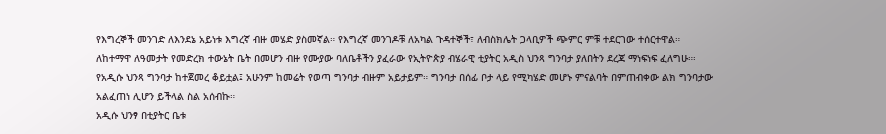የእግረኞች መንገድ ለእንደኔ አይነቱ እግረኛ ብዙ መሄድ ያስመኛል። የእግረኛ መንገዶቹ ለአካል ጉዳተኞች፣ ለብስክሌት ጋላቢዎች ጭምር ምቹ ተደርገው ተሰርተዋል።
ለከተማዋ ለዓመታት የመድረክ ተውኔት ቤት በመሆን ብዙ የሙያው ባለቤቶችን ያፈራው የኢትዮጵያ ብሄራዊ ቲያትር አዲስ ህንጻ ግንባታ ያለበትን ደረጃ ማነፍነፍ ፈለግሁ።፡ የአዲሱ ህንጻ ግንባታ ከተጀመረ ቆይቷል፤ አሁንም ከመሬት የወጣ ግንባታ ብዙም አይታይም። ግንባታ በሰፊ ቦታ ላይ የሚካሄድ መሆኑ ምናልባት በምጠብቀው ልክ ግንባታው አልፈጠነ ሊሆን ይችላል ስል አሰብኩ።
አዲሱ ህንፃ በቲያትር ቤቱ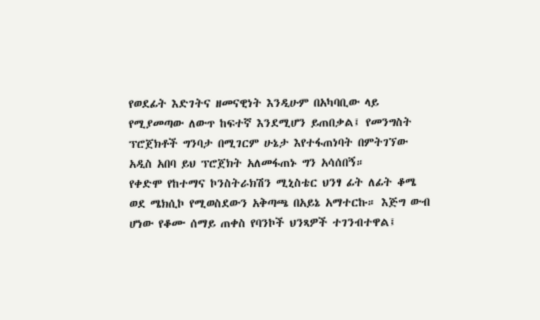የወደፊት እድገትና ዘመናዊነት እንዲሁም በአካባቢው ላይ የሚያመጣው ለውጥ ከፍተኛ እንደሚሆን ይጠበቃል፤ የመንግስት ፕሮጀክቶች ግንባታ በሚገርም ሁኔታ እየተፋጠነባት በምትገኘው አዲስ አበባ ይህ ፕሮጀክት አለመፋጠኑ ግን አሳሰበኝ።
የቀድሞ የከተማና ኮንስትራክሽን ሚኒስቴር ህንፃ ፊት ለፊት ቆሜ ወደ ሜክሲኮ የሚወስደውን አቅጣጫ በአይኔ አማተርኩ። እጅግ ውብ ሆነው የቆሙ ሰማይ ጠቀስ የባንኮች ህንጻዎች ተገንብተዋል፤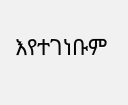እየተገነቡም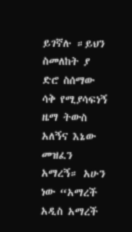ይገኛሉ ።ይህን ስመለከት ያ ድሮ ስሰማው ሳቅ የሚያሳፍነኝ ዜማ ትውስ አለኝና እኔው መዝፈን አማረኝ። አሁን ነው “አማረች አዲስ አማረች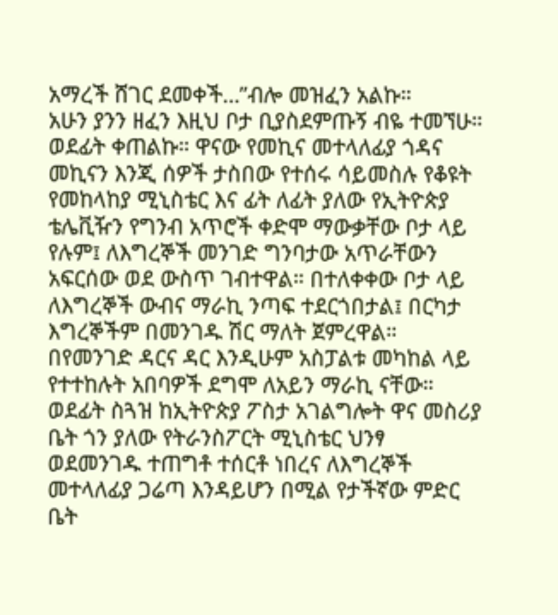አማረች ሸገር ደመቀች…”ብሎ መዝፈን አልኩ።
አሁን ያንን ዘፈን እዚህ ቦታ ቢያስደምጡኝ ብዬ ተመኘሁ። ወደፊት ቀጠልኩ። ዋናው የመኪና መተላለፊያ ጎዳና መኪናን እንጂ ሰዎች ታስበው የተሰሩ ሳይመስሉ የቆዩት የመከላከያ ሚኒስቴር እና ፊት ለፊት ያለው የኢትዮጵያ ቴሌቪዥን የግንብ አጥሮች ቀድሞ ማውቃቸው ቦታ ላይ የሉም፤ ለእግረኞች መንገድ ግንባታው አጥራቸውን አፍርሰው ወደ ውስጥ ገብተዋል። በተለቀቀው ቦታ ላይ ለእግረኞች ውብና ማራኪ ንጣፍ ተደርጎበታል፤ በርካታ እግረኞችም በመንገዱ ሽር ማለት ጀምረዋል። በየመንገድ ዳርና ዳር እንዲሁም አስፓልቱ መካከል ላይ የተተከሉት አበባዎች ደግሞ ለአይን ማራኪ ናቸው።
ወደፊት ስጓዝ ከኢትዮጵያ ፖስታ አገልግሎት ዋና መስሪያ ቤት ጎን ያለው የትራንስፖርት ሚኒስቴር ህንፃ ወደመንገዱ ተጠግቶ ተሰርቶ ነበረና ለእግረኞች መተላለፊያ ጋሬጣ እንዳይሆን በሚል የታችኛው ምድር ቤት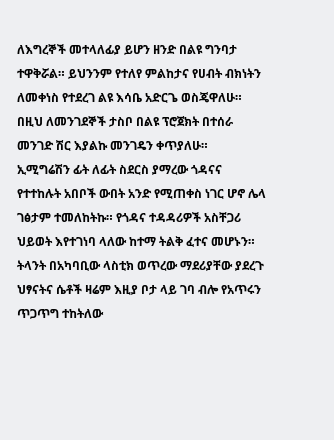ለእግረኞች መተላለፊያ ይሆን ዘንድ በልዩ ግንባታ ተዋቅሯል። ይህንንም የተለየ ምልከታና የሀብት ብክነትን ለመቀነስ የተደረገ ልዩ እሳቤ አድርጌ ወስጄዋለሁ። በዚህ ለመንገደኞች ታስቦ በልዩ ፕሮጀክት በተሰራ መንገድ ሽር እያልኩ መንገዴን ቀጥያለሁ።
ኢሚግሬሽን ፊት ለፊት ስደርስ ያማረው ጎዳናና የተተከሉት አበቦች ውበት አንድ የሚጠቀስ ነገር ሆኖ ሌላ ገፅታም ተመለከትኩ። የጎዳና ተዳዳሪዎች አስቸጋሪ ህይወት እየተገነባ ላለው ከተማ ትልቅ ፈተና መሆኑን። ትላንት በአካባቢው ላስቲክ ወጥረው ማደሪያቸው ያደረጉ ህፃናትና ሴቶች ዛሬም እዚያ ቦታ ላይ ገባ ብሎ የአጥሩን ጥጋጥግ ተከትለው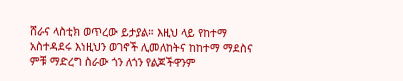ሸራና ላስቲክ ወጥረው ይታያል። እዚህ ላይ የከተማ አስተዳደሩ እነዚህን ወገኖች ሊመለከትና ከከተማ ማደስና ምቹ ማድረግ ስራው ጎን ለጎን የልጆችዋንም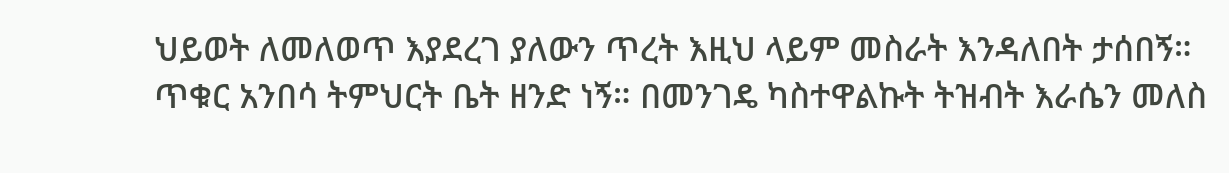ህይወት ለመለወጥ እያደረገ ያለውን ጥረት እዚህ ላይም መስራት እንዳለበት ታሰበኝ።
ጥቁር አንበሳ ትምህርት ቤት ዘንድ ነኝ። በመንገዴ ካስተዋልኩት ትዝብት እራሴን መለስ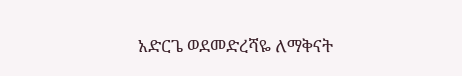አድርጌ ወደመድረሻዬ ለማቅናት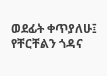ወደፊት ቀጥያለሁ፤ የቸርቸልን ጎዳና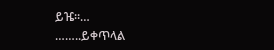ይዤ።…
……..ይቀጥላል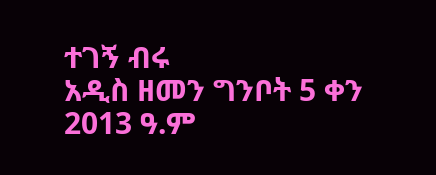ተገኝ ብሩ
አዲስ ዘመን ግንቦት 5 ቀን 2013 ዓ.ም